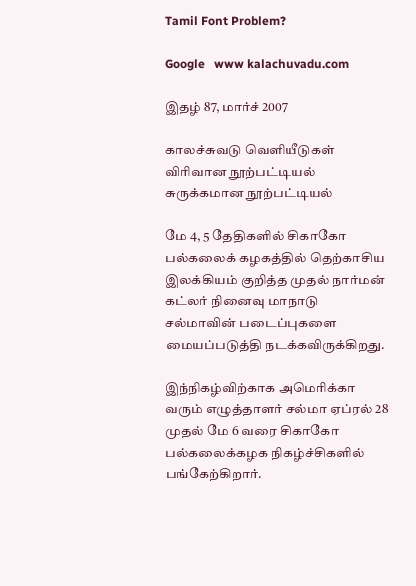Tamil Font Problem?

Google   www kalachuvadu.com

இதழ் 87, மார்ச் 2007

காலச்சுவடு வெளியீடுகள்
விரிவான நூற்பட்டியல்
சுருக்கமான நூற்பட்டியல்

மே 4, 5 தேதிகளில் சிகாகோ பல்கலைக் கழகத்தில் தெற்காசிய இலக்கியம் குறித்த முதல் நார்மன் கட்லர் நினைவு மாநாடு சல்மாவின் படைப்புகளை மையப்படுத்தி நடக்கவிருக்கிறது.

இந்நிகழ்விற்காக அமெரிக்கா வரும் எழுத்தாளர் சல்மா ஏப்ரல் 28 முதல் மே 6 வரை சிகாகோ பல்கலைக்கழக நிகழ்ச்சிகளில் பங்கேற்கிறார்.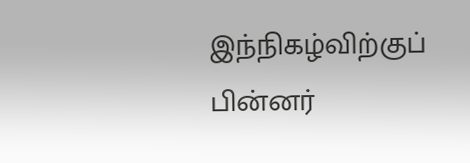இந்நிகழ்விற்குப் பின்னர்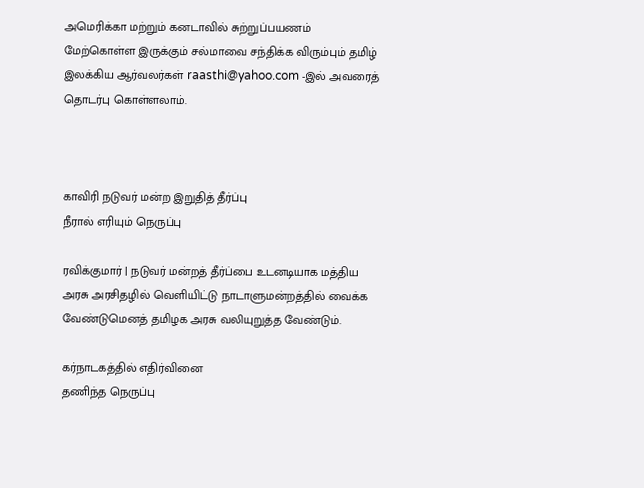அமெரிக்கா மற்றும் கனடாவில் சுற்றுப்பயணம் மேற்கொள்ள இருக்கும் சல்மாவை சந்திக்க விரும்பும் தமிழ் இலக்கிய ஆர்வலர்கள் raasthi@yahoo.com -இல் அவரைத் தொடர்பு கொள்ளலாம்.



காவிரி நடுவர் மன்ற இறுதித் தீர்ப்பு
நீரால் எரியும் நெருப்பு

ரவிக்குமார் | நடுவர் மன்றத் தீர்ப்பை உடனடியாக மத்திய அரசு அரசிதழில் வெளியிட்டு நாடாளுமன்றத்தில் வைக்க வேண்டுமெனத் தமிழக அரசு வலியுறுத்த வேண்டும்.

கர்நாடகத்தில் எதிர்வினை
தணிந்த நெருப்பு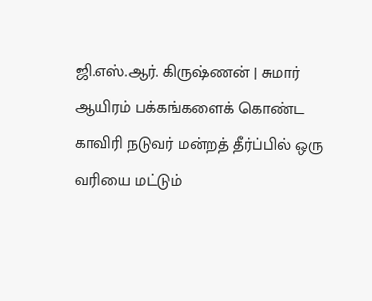ஜி.எஸ்.ஆர். கிருஷ்ணன் | சுமார் ஆயிரம் பக்கங்களைக் கொண்ட காவிரி நடுவர் மன்றத் தீர்ப்பில் ஒரு வரியை மட்டும்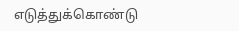எடுத்துக்கொண்டு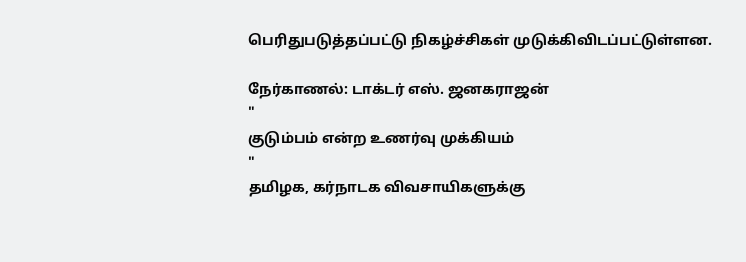பெரிதுபடுத்தப்பட்டு நிகழ்ச்சிகள் முடுக்கிவிடப்பட்டுள்ளன.

நேர்காணல்: டாக்டர் எஸ். ஜனகராஜன்
"
குடும்பம் என்ற உணர்வு முக்கியம்
"
தமிழக, கர்நாடக விவசாயிகளுக்கு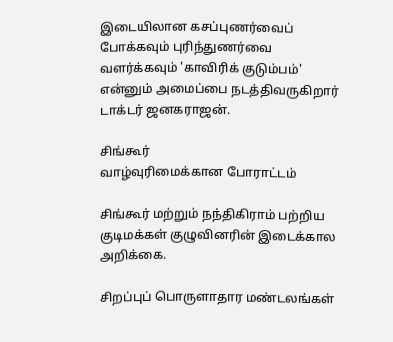இடையிலான கசப்புணர்வைப் போக்கவும் புரிந்துணர்வை வளர்க்கவும் 'காவிரிக் குடும்பம்' என்னும் அமைப்பை நடத்திவருகிறார் டாக்டர் ஜனகராஜன்.

சிங்கூர்
வாழ்வுரிமைக்கான போராட்டம்

சிங்கூர் மற்றும் நந்திகிராம் பற்றிய குடிமக்கள் குழுவினரின் இடைக்கால அறிக்கை.

சிறப்புப் பொருளாதார மண்டலங்கள்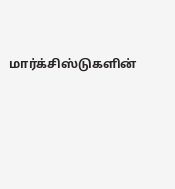மார்க்சிஸ்டுகளின்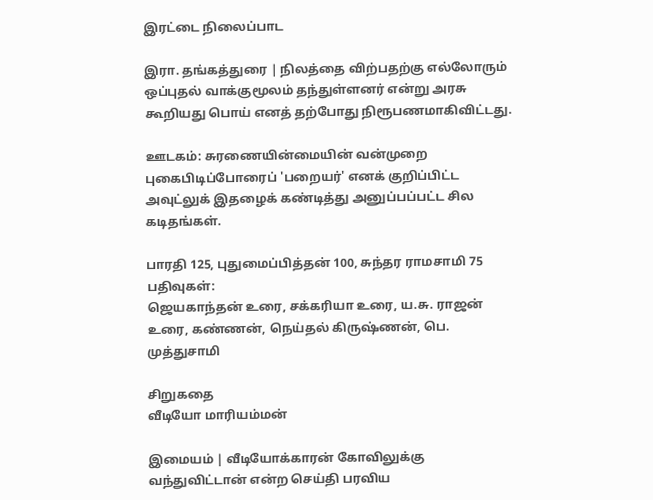இரட்டை நிலைப்பாட

இரா. தங்கத்துரை | நிலத்தை விற்பதற்கு எல்லோரும் ஒப்புதல் வாக்குமூலம் தந்துள்ளனர் என்று அரசு கூறியது பொய் எனத் தற்போது நிரூபணமாகிவிட்டது.

ஊடகம்: சுரணையின்மையின் வன்முறை
புகைபிடிப்போரைப் 'பறையர்' எனக் குறிப்பிட்ட அவுட்லுக் இதழைக் கண்டித்து அனுப்பப்பட்ட சில கடிதங்கள்.

பாரதி 125, புதுமைப்பித்தன் 100, சுந்தர ராமசாமி 75 பதிவுகள்:
ஜெயகாந்தன் உரை, சக்கரியா உரை, ய.சு. ராஜன் உரை, கண்ணன், நெய்தல் கிருஷ்ணன், பெ. முத்துசாமி

சிறுகதை
வீடியோ மாரியம்மன்

இமையம் | வீடியோக்காரன் கோவிலுக்கு வந்துவிட்டான் என்ற செய்தி பரவிய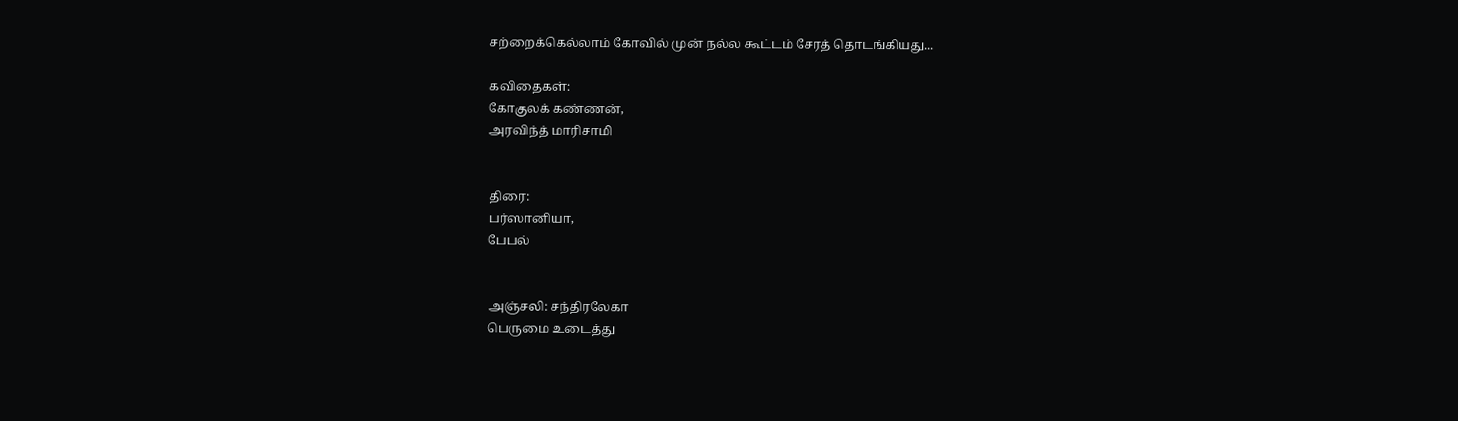சற்றைக்கெல்லாம் கோவில் முன் நல்ல கூட்டம் சேரத் தொடங்கியது...

கவிதைகள்:
கோகுலக் கண்ணன்,
அரவிந்த் மாரிசாமி


திரை:
பர்ஸானியா,
பேபல்


அஞ்சலி: சந்திரலேகா
பெருமை உடைத்து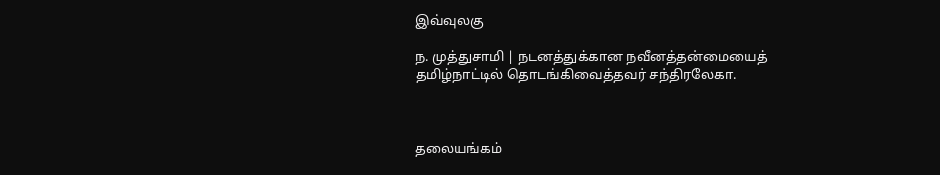இவ்வுலகு

ந. முத்துசாமி | நடனத்துக்கான நவீனத்தன்மையைத் தமிழ்நாட்டில் தொடங்கிவைத்தவர் சந்திரலேகா.



தலையங்கம்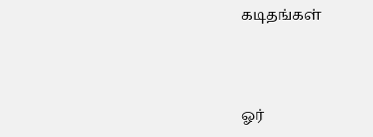கடிதங்கள்



ஓர்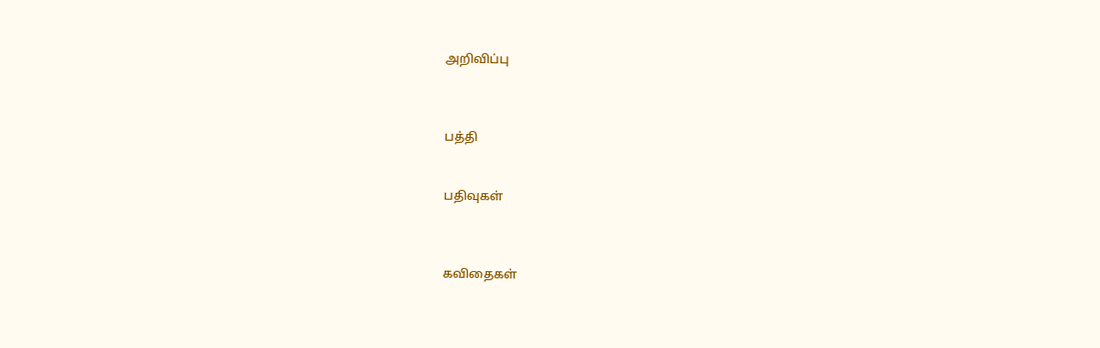அறிவிப்பு



பத்தி


பதிவுகள்



கவிதைகள்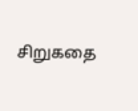சிறுகதை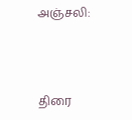அஞ்சலி:



திரை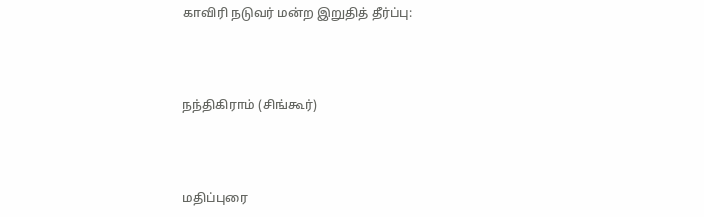காவிரி நடுவர் மன்ற இறுதித் தீர்ப்பு:



நந்திகிராம் (சிங்கூர்)



மதிப்புரை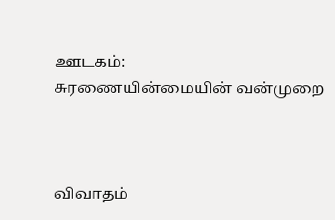ஊடகம்:
சுரணையின்மையின் வன்முறை



விவாதம்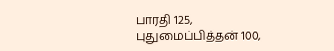பாரதி 125,
புதுமைப்பித்தன் 100,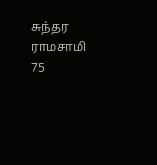சுந்தர ராமசாமி 75